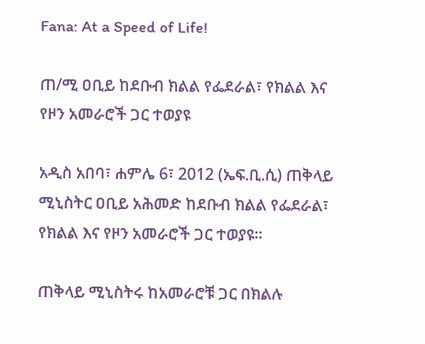Fana: At a Speed of Life!

ጠ/ሚ ዐቢይ ከደቡብ ክልል የፌደራል፣ የክልል እና የዞን አመራሮች ጋር ተወያዩ

አዲስ አበባ፣ ሐምሌ 6፣ 2012 (ኤፍ.ቢ.ሲ) ጠቅላይ ሚኒስትር ዐቢይ አሕመድ ከደቡብ ክልል የፌደራል፣ የክልል እና የዞን አመራሮች ጋር ተወያዩ።

ጠቅላይ ሚኒስትሩ ከአመራሮቹ ጋር በክልሉ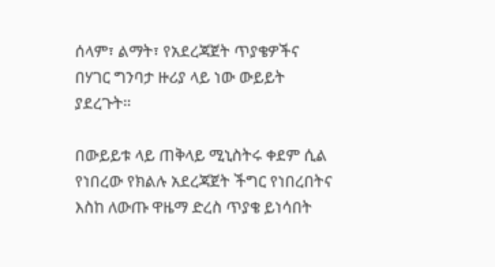ሰላም፣ ልማት፣ የአደረጃጀት ጥያቄዎችና በሃገር ግንባታ ዙሪያ ላይ ነው ውይይት ያደረጉት።

በውይይቱ ላይ ጠቅላይ ሚኒስትሩ ቀደም ሲል የነበረው የክልሉ አደረጃጀት ችግር የነበረበትና እስከ ለውጡ ዋዜማ ድረስ ጥያቄ ይነሳበት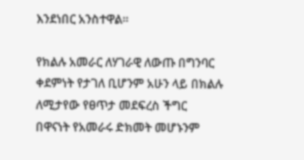እንደነበር አንስተዋል።

የክልሉ አመራር ለሃገራዊ ለውጡ በግንባር ቀደምነት የታገለ ቢሆንም አሁን ላይ በክልሉ ለሚታየው የፀጥታ መደፍረስ ችግር በዋናነት የአመራሩ ድክመት መሆኑንም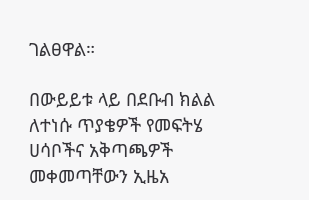ገልፀዋል።

በውይይቱ ላይ በደቡብ ክልል ለተነሱ ጥያቄዎች የመፍትሄ ሀሳቦችና አቅጣጫዎች መቀመጣቸውን ኢዜአ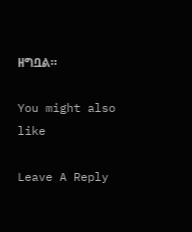ዘግቧል።

You might also like

Leave A Reply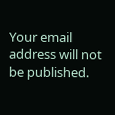Your email address will not be published.